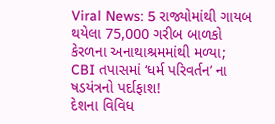Viral News: 5 રાજ્યોમાંથી ગાયબ થયેલા 75,000 ગરીબ બાળકો કેરળના અનાથાશ્રમમાંથી મળ્યા; CBI તપાસમાં ‘ધર્મ પરિવર્તન’ ના ષડયંત્રનો પર્દાફાશ!
દેશના વિવિધ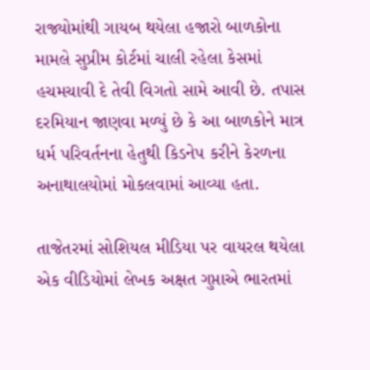રાજ્યોમાંથી ગાયબ થયેલા હજારો બાળકોના મામલે સુપ્રીમ કોર્ટમાં ચાલી રહેલા કેસમાં હચમચાવી દે તેવી વિગતો સામે આવી છે. તપાસ દરમિયાન જાણવા મળ્યું છે કે આ બાળકોને માત્ર ધર્મ પરિવર્તનના હેતુથી કિડનેપ કરીને કેરળના અનાથાલયોમાં મોકલવામાં આવ્યા હતા.

તાજેતરમાં સોશિયલ મીડિયા પર વાયરલ થયેલા એક વીડિયોમાં લેખક અક્ષત ગુપ્તાએ ભારતમાં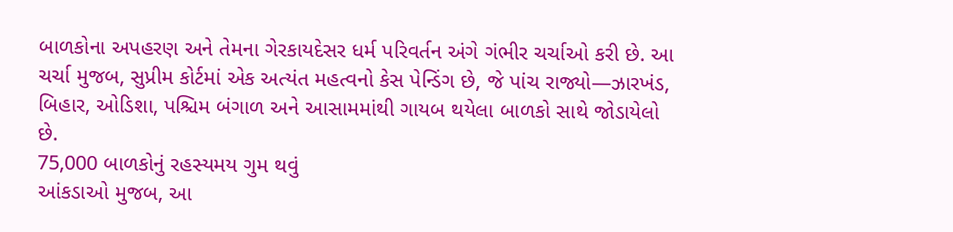બાળકોના અપહરણ અને તેમના ગેરકાયદેસર ધર્મ પરિવર્તન અંગે ગંભીર ચર્ચાઓ કરી છે. આ ચર્ચા મુજબ, સુપ્રીમ કોર્ટમાં એક અત્યંત મહત્વનો કેસ પેન્ડિંગ છે, જે પાંચ રાજ્યો—ઝારખંડ, બિહાર, ઓડિશા, પશ્ચિમ બંગાળ અને આસામમાંથી ગાયબ થયેલા બાળકો સાથે જોડાયેલો છે.
75,000 બાળકોનું રહસ્યમય ગુમ થવું
આંકડાઓ મુજબ, આ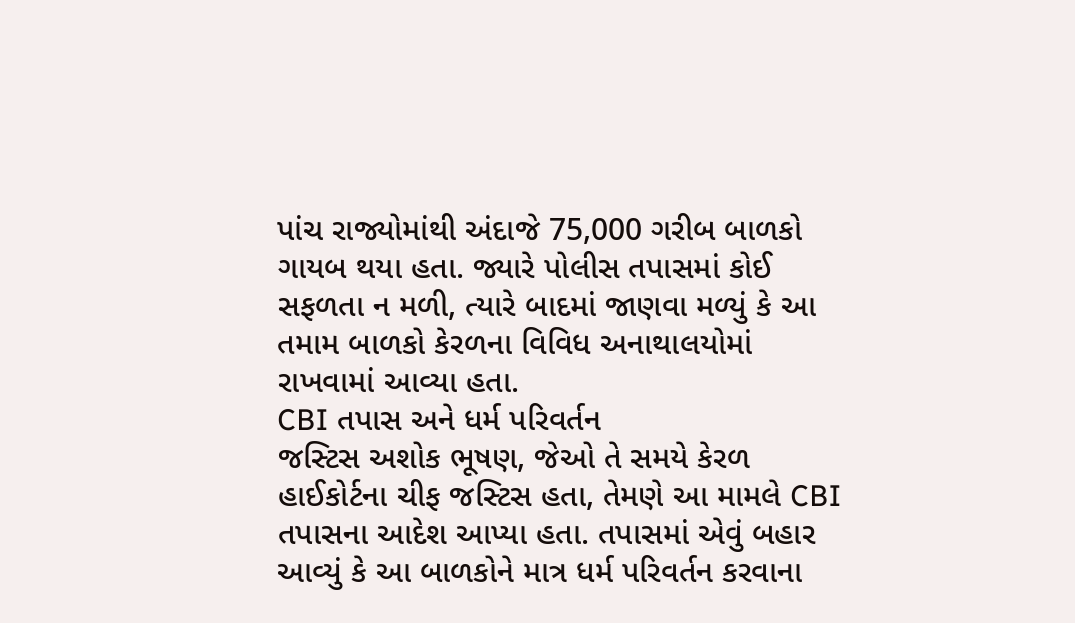પાંચ રાજ્યોમાંથી અંદાજે 75,000 ગરીબ બાળકો ગાયબ થયા હતા. જ્યારે પોલીસ તપાસમાં કોઈ સફળતા ન મળી, ત્યારે બાદમાં જાણવા મળ્યું કે આ તમામ બાળકો કેરળના વિવિધ અનાથાલયોમાં રાખવામાં આવ્યા હતા.
CBI તપાસ અને ધર્મ પરિવર્તન
જસ્ટિસ અશોક ભૂષણ, જેઓ તે સમયે કેરળ હાઈકોર્ટના ચીફ જસ્ટિસ હતા, તેમણે આ મામલે CBI તપાસના આદેશ આપ્યા હતા. તપાસમાં એવું બહાર આવ્યું કે આ બાળકોને માત્ર ધર્મ પરિવર્તન કરવાના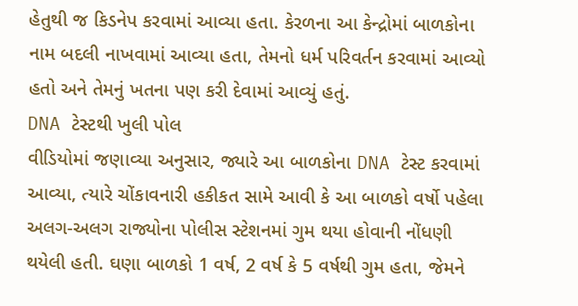હેતુથી જ કિડનેપ કરવામાં આવ્યા હતા. કેરળના આ કેન્દ્રોમાં બાળકોના નામ બદલી નાખવામાં આવ્યા હતા, તેમનો ધર્મ પરિવર્તન કરવામાં આવ્યો હતો અને તેમનું ખતના પણ કરી દેવામાં આવ્યું હતું.
DNA ટેસ્ટથી ખુલી પોલ
વીડિયોમાં જણાવ્યા અનુસાર, જ્યારે આ બાળકોના DNA ટેસ્ટ કરવામાં આવ્યા, ત્યારે ચોંકાવનારી હકીકત સામે આવી કે આ બાળકો વર્ષો પહેલા અલગ-અલગ રાજ્યોના પોલીસ સ્ટેશનમાં ગુમ થયા હોવાની નોંધણી થયેલી હતી. ઘણા બાળકો 1 વર્ષ, 2 વર્ષ કે 5 વર્ષથી ગુમ હતા, જેમને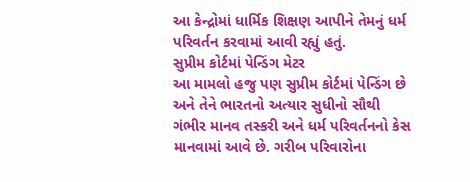આ કેન્દ્રોમાં ધાર્મિક શિક્ષણ આપીને તેમનું ધર્મ પરિવર્તન કરવામાં આવી રહ્યું હતું.
સુપ્રીમ કોર્ટમાં પેન્ડિંગ મેટર
આ મામલો હજુ પણ સુપ્રીમ કોર્ટમાં પેન્ડિંગ છે અને તેને ભારતનો અત્યાર સુધીનો સૌથી ગંભીર માનવ તસ્કરી અને ધર્મ પરિવર્તનનો કેસ માનવામાં આવે છે. ગરીબ પરિવારોના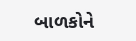બાળકોને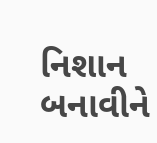નિશાન બનાવીને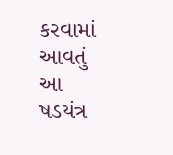કરવામાં આવતું આ ષડયંત્ર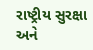રાષ્ટ્રીય સુરક્ષા અને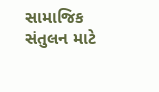સામાજિક સંતુલન માટે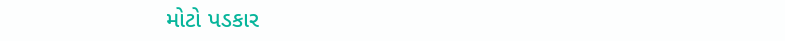મોટો પડકાર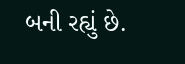બની રહ્યું છે.